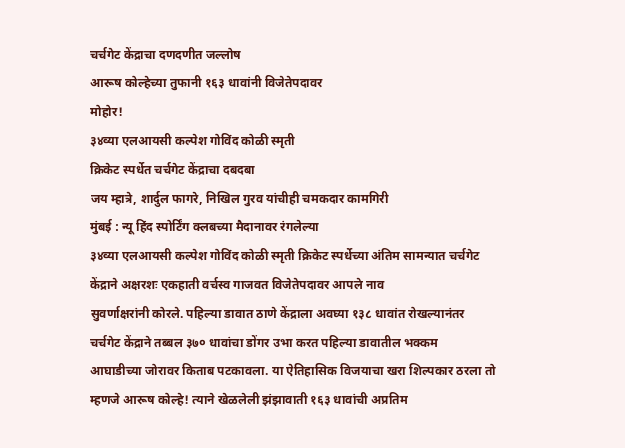चर्चगेट केंद्राचा दणदणीत जल्लोष
आरूष कोल्हेच्या तुफानी १६३ धावांनी विजेतेपदावर
मोहोर!
३४व्या एलआयसी कल्पेश गोविंद कोळी स्मृती
क्रिकेट स्पर्धेत चर्चगेट केंद्राचा दबदबा
जय म्हात्रे, शार्दुल फागरे, निखिल गुरव यांचीही चमकदार कामगिरी
मुंबई : न्यू हिंद स्पोर्टिंग क्लबच्या मैदानावर रंगलेल्या
३४व्या एलआयसी कल्पेश गोविंद कोळी स्मृती क्रिकेट स्पर्धेच्या अंतिम सामन्यात चर्चगेट
केंद्राने अक्षरशः एकहाती वर्चस्व गाजवत विजेतेपदावर आपले नाव
सुवर्णाक्षरांनी कोरले. पहिल्या डावात ठाणे केंद्राला अवघ्या १३८ धावांत रोखल्यानंतर
चर्चगेट केंद्राने तब्बल ३७० धावांचा डोंगर उभा करत पहिल्या डावातील भक्कम
आघाडीच्या जोरावर किताब पटकावला. या ऐतिहासिक विजयाचा खरा शिल्पकार ठरला तो
म्हणजे आरूष कोल्हे! त्याने खेळलेली झंझावाती १६३ धावांची अप्रतिम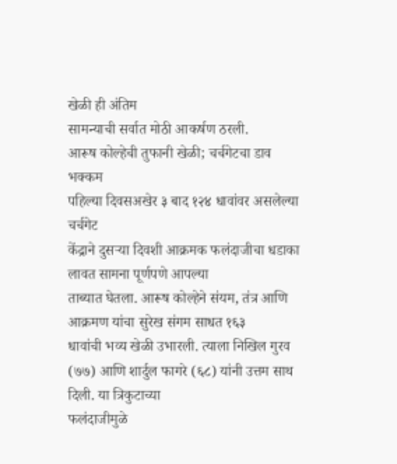खेळी ही अंतिम
सामन्याची सर्वात मोठी आकर्षण ठरली.
आरूष कोल्हेची तुफानी खेळी; चर्चगेटचा डाव भक्कम
पहिल्या दिवसअखेर ३ बाद १२४ धावांवर असलेल्या चर्चगेट
केंद्राने दुसऱ्या दिवशी आक्रमक फलंदाजीचा धडाका लावत सामना पूर्णपणे आपल्या
ताब्यात घेतला. आरूष कोल्हेने संयम, तंत्र आणि आक्रमण यांचा सुरेख संगम साधत १६३
धावांची भव्य खेळी उभारली. त्याला निखिल गुरव (७७) आणि शार्दुल फागरे (६८) यांनी उत्तम साथ दिली. या त्रिकुटाच्या
फलंदाजीमुळे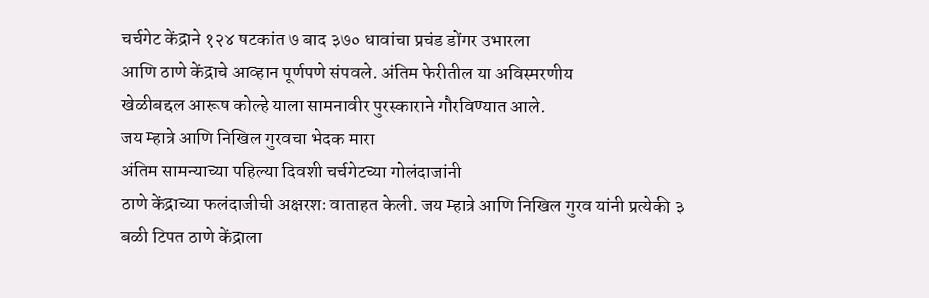चर्चगेट केंद्राने १२४ षटकांत ७ बाद ३७० धावांचा प्रचंड डोंगर उभारला
आणि ठाणे केंद्राचे आव्हान पूर्णपणे संपवले. अंतिम फेरीतील या अविस्मरणीय
खेळीबद्दल आरूष कोल्हे याला सामनावीर पुरस्काराने गौरविण्यात आले.
जय म्हात्रे आणि निखिल गुरवचा भेदक मारा
अंतिम सामन्याच्या पहिल्या दिवशी चर्चगेटच्या गोलंदाजांनी
ठाणे केंद्राच्या फलंदाजीची अक्षरशः वाताहत केली. जय म्हात्रे आणि निखिल गुरव यांनी प्रत्येकी ३ बळी टिपत ठाणे केंद्राला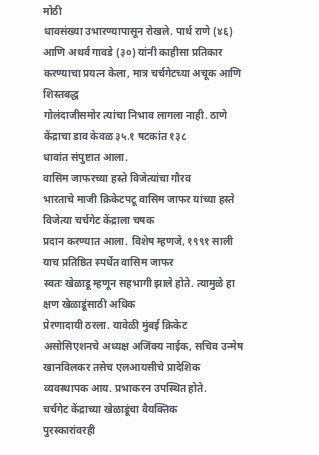मोठी
धावसंख्या उभारण्यापासून रोखले. पार्थ राणे (४६) आणि अथर्व गावडे (३०) यांनी काहीसा प्रतिकार करण्याचा प्रयत्न केला, मात्र चर्चगेटच्या अचूक आणि शिस्तबद्ध
गोलंदाजीसमोर त्यांचा निभाव लागला नाही. ठाणे केंद्राचा डाव केवळ ३५.१ षटकांत १३८
धावांत संपुष्टात आला.
वासिम जाफरच्या हस्ते विजेत्यांचा गौरव
भारताचे माजी क्रिकेटपटू वासिम जाफर यांच्या हस्ते विजेत्या चर्चगेट केंद्राला चषक
प्रदान करण्यात आला. विशेष म्हणजे, १९९१ साली याच प्रतिष्ठित स्पर्धेत वासिम जाफर
स्वतः खेळाडू म्हणून सहभागी झाले होते. त्यामुळे हा क्षण खेळाडूंसाठी अधिक
प्रेरणादायी ठरला. यावेळी मुंबई क्रिकेट असोसिएशनचे अध्यक्ष अजिंक्य नाईक, सचिव उन्मेष खानविलकर तसेच एलआयसीचे प्रादेशिक व्यवस्थापक आय. प्रभाकरन उपस्थित होते.
चर्चगेट केंद्राच्या खेळाडूंचा वैयक्तिक
पुरस्कारांवरही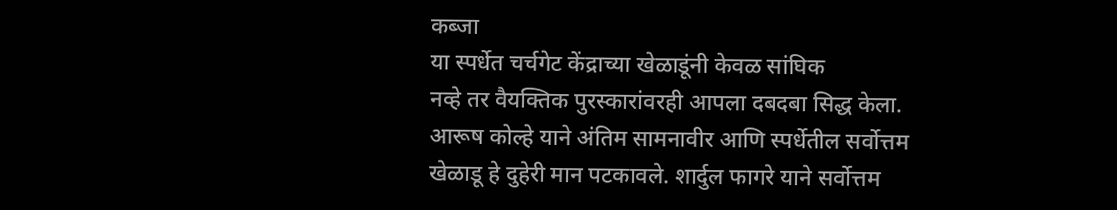कब्जा
या स्पर्धेत चर्चगेट केंद्राच्या खेळाडूंनी केवळ सांघिक
नव्हे तर वैयक्तिक पुरस्कारांवरही आपला दबदबा सिद्ध केला. आरूष कोल्हे याने अंतिम सामनावीर आणि स्पर्धेतील सर्वोत्तम
खेळाडू हे दुहेरी मान पटकावले. शार्दुल फागरे याने सर्वोत्तम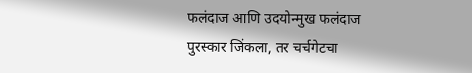फलंदाज आणि उदयोन्मुख फलंदाज
पुरस्कार जिंकला, तर चर्चगेटचा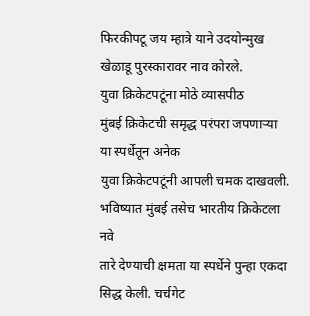फिरकीपटू जय म्हात्रे याने उदयोन्मुख खेळाडू पुरस्कारावर नाव कोरले.
युवा क्रिकेटपटूंना मोठे व्यासपीठ
मुंबई क्रिकेटची समृद्ध परंपरा जपणाऱ्या या स्पर्धेतून अनेक
युवा क्रिकेटपटूंनी आपली चमक दाखवली. भविष्यात मुंबई तसेच भारतीय क्रिकेटला नवे
तारे देण्याची क्षमता या स्पर्धेने पुन्हा एकदा सिद्ध केली. चर्चगेट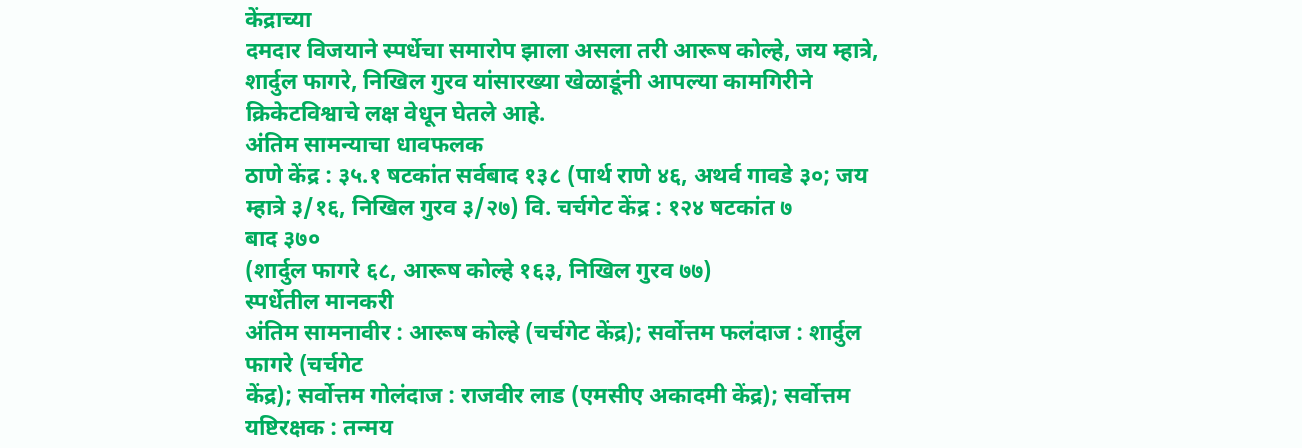केंद्राच्या
दमदार विजयाने स्पर्धेचा समारोप झाला असला तरी आरूष कोल्हे, जय म्हात्रे, शार्दुल फागरे, निखिल गुरव यांसारख्या खेळाडूंनी आपल्या कामगिरीने
क्रिकेटविश्वाचे लक्ष वेधून घेतले आहे.
अंतिम सामन्याचा धावफलक
ठाणे केंद्र : ३५.१ षटकांत सर्वबाद १३८ (पार्थ राणे ४६, अथर्व गावडे ३०; जय म्हात्रे ३/१६, निखिल गुरव ३/२७) वि. चर्चगेट केंद्र : १२४ षटकांत ७
बाद ३७०
(शार्दुल फागरे ६८, आरूष कोल्हे १६३, निखिल गुरव ७७)
स्पर्धेतील मानकरी
अंतिम सामनावीर : आरूष कोल्हे (चर्चगेट केंद्र); सर्वोत्तम फलंदाज : शार्दुल फागरे (चर्चगेट
केंद्र); सर्वोत्तम गोलंदाज : राजवीर लाड (एमसीए अकादमी केंद्र); सर्वोत्तम
यष्टिरक्षक : तन्मय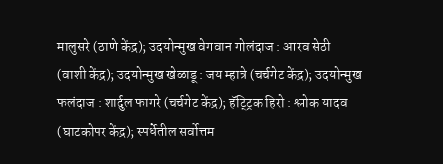मालुसरे (ठाणे केंद्र); उदयोन्मुख वेगवान गोलंदाज : आरव सेठी
(वाशी केंद्र); उदयोन्मुख खेळाडू : जय म्हात्रे (चर्चगेट केंद्र); उदयोन्मुख
फलंदाज : शार्दुल फागरे (चर्चगेट केंद्र); हॅट्ट्रिक हिरो : श्लोक यादव
(घाटकोपर केंद्र); स्पर्धेतील सर्वोत्तम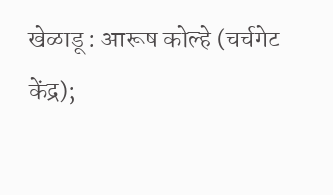खेळाडू : आरूष कोल्हे (चर्चगेट
केंद्र);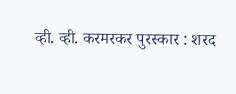व्ही. व्ही. करमरकर पुरस्कार : शरद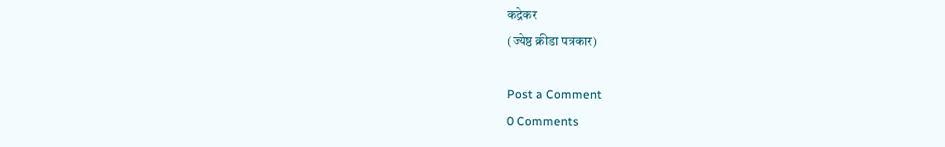कद्रेकर
(ज्येष्ठ क्रीडा पत्रकार)

Post a Comment
0 Comments